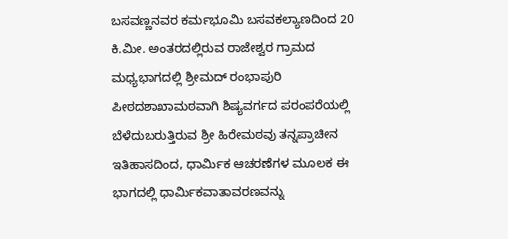ಬಸವಣ್ಣನವರ ಕರ್ಮಭೂಮಿ ಬಸವಕಲ್ಯಾಣದಿಂದ 20 ಕಿ.ಮೀ. ಅಂತರದಲ್ಲಿರುವ ರಾಜೇಶ್ವರ ಗ್ರಾಮದ ಮಧ್ಯಭಾಗದಲ್ಲಿ ಶ್ರೀಮದ್ ರಂಭಾಪುರಿ ಪೀಠದಶಾಖಾಮಠವಾಗಿ ಶಿಷ್ಯವರ್ಗದ ಪರಂಪರೆಯಲ್ಲಿ ಬೆಳೆದುಬರುತ್ತಿರುವ ಶ್ರೀ ಹಿರೇಮಠವು ತನ್ನಪ್ರಾಚೀನ ಇತಿಹಾಸದಿಂದ, ಧಾರ್ಮಿಕ ಆಚರಣೆಗಳ ಮೂಲಕ ಈ ಭಾಗದಲ್ಲಿ ಧಾರ್ಮಿಕವಾತಾವರಣವನ್ನು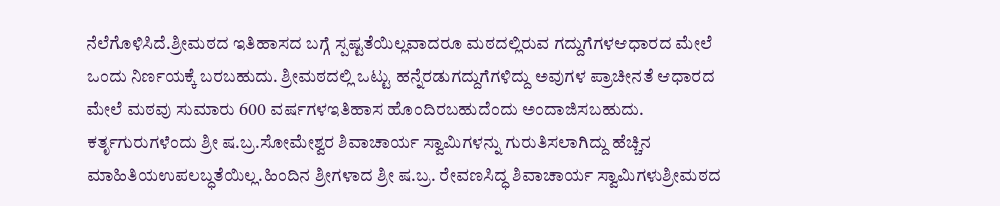ನೆಲೆಗೊಳಿಸಿದೆ.ಶ್ರೀಮಠದ ಇತಿಹಾಸದ ಬಗ್ಗೆ ಸ್ಪಷ್ಟತೆಯಿಲ್ಲವಾದರೂ ಮಠದಲ್ಲಿರುವ ಗದ್ದುಗೆಗಳಆಧಾರದ ಮೇಲೆ ಒಂದು ನಿರ್ಣಯಕ್ಕೆ ಬರಬಹುದು. ಶ್ರೀಮಠದಲ್ಲಿ ಒಟ್ಟು ಹನ್ನೆರಡುಗದ್ದುಗೆಗಳಿದ್ದು ಅವುಗಳ ಪ್ರಾಚೀನತೆ ಆಧಾರದ ಮೇಲೆ ಮಠವು ಸುಮಾರು 600 ವರ್ಷಗಳಇತಿಹಾಸ ಹೊಂದಿರಬಹುದೆಂದು ಅಂದಾಜಿಸಬಹುದು. ಕರ್ತೃಗುರುಗಳೆಂದು ಶ್ರೀ ಷ.ಬ್ರ.ಸೋಮೇಶ್ವರ ಶಿವಾಚಾರ್ಯ ಸ್ವಾಮಿಗಳನ್ನು ಗುರುತಿಸಲಾಗಿದ್ದು ಹೆಚ್ಚಿನ ಮಾಹಿತಿಯಉಪಲಬ್ಧತೆಯಿಲ್ಲ.ಹಿಂದಿನ ಶ್ರೀಗಳಾದ ಶ್ರೀ ಷ.ಬ್ರ. ರೇವಣಸಿದ್ಧ ಶಿವಾಚಾರ್ಯ ಸ್ವಾಮಿಗಳುಶ್ರೀಮಠದ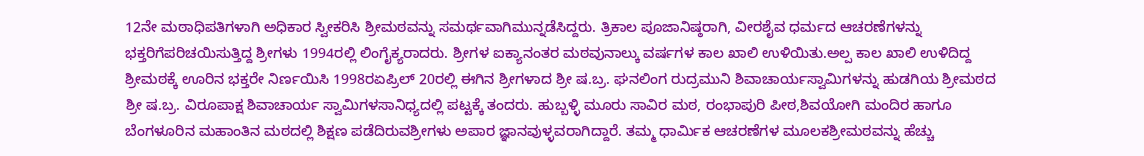12ನೇ ಮಠಾಧಿಪತಿಗಳಾಗಿ ಅಧಿಕಾರ ಸ್ವೀಕರಿಸಿ ಶ್ರೀಮಠವನ್ನು ಸಮರ್ಥವಾಗಿಮುನ್ನಡೆಸಿದ್ದರು. ತ್ರಿಕಾಲ ಪೂಜಾನಿಷ್ಠರಾಗಿ, ವೀರಶೈವ ಧರ್ಮದ ಆಚರಣೆಗಳನ್ನು ಭಕ್ತರಿಗೆಪರಿಚಯಿಸುತ್ತಿದ್ದ ಶ್ರೀಗಳು 1994ರಲ್ಲಿ ಲಿಂಗೈಕ್ಯರಾದರು. ಶ್ರೀಗಳ ಐಕ್ಯಾನಂತರ ಮಠವುನಾಲ್ಕು ವರ್ಷಗಳ ಕಾಲ ಖಾಲಿ ಉಳಿಯಿತು.ಅಲ್ಪ ಕಾಲ ಖಾಲಿ ಉಳಿದಿದ್ದ ಶ್ರೀಮಠಕ್ಕೆ ಊರಿನ ಭಕ್ತರೇ ನಿರ್ಣಯಿಸಿ 1998ರಏಪ್ರಿಲ್ 20ರಲ್ಲಿ ಈಗಿನ ಶ್ರೀಗಳಾದ ಶ್ರೀ ಷ.ಬ್ರ. ಘನಲಿಂಗ ರುದ್ರಮುನಿ ಶಿವಾಚಾರ್ಯಸ್ವಾಮಿಗಳನ್ನು ಹುಡಗಿಯ ಶ್ರೀಮಠದ ಶ್ರೀ ಷ.ಬ್ರ. ವಿರೂಪಾಕ್ಷ ಶಿವಾಚಾರ್ಯ ಸ್ವಾಮಿಗಳಸಾನಿಧ್ಯದಲ್ಲಿ ಪಟ್ಟಕ್ಕೆ ತಂದರು. ಹುಬ್ಬಳ್ಳಿ ಮೂರು ಸಾವಿರ ಮಠ, ರಂಭಾಪುರಿ ಪೀಠ,ಶಿವಯೋಗಿ ಮಂದಿರ ಹಾಗೂ ಬೆಂಗಳೂರಿನ ಮಹಾಂತಿನ ಮಠದಲ್ಲಿ ಶಿಕ್ಷಣ ಪಡೆದಿರುವಶ್ರೀಗಳು ಅಪಾರ ಜ್ಞಾನವುಳ್ಳವರಾಗಿದ್ದಾರೆ. ತಮ್ಮ ಧಾರ್ಮಿಕ ಆಚರಣೆಗಳ ಮೂಲಕಶ್ರೀಮಠವನ್ನು ಹೆಚ್ಚು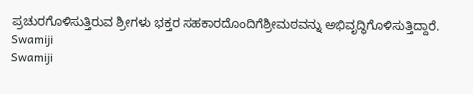ಪ್ರಚುರಗೊಳಿಸುತ್ತಿರುವ ಶ್ರೀಗಳು ಭಕ್ತರ ಸಹಕಾರದೊಂದಿಗೆಶ್ರೀಮಠವನ್ನು ಅಭಿವೃದ್ಧಿಗೊಳಿಸುತ್ತಿದ್ದಾರೆ.
Swamiji
Swamiji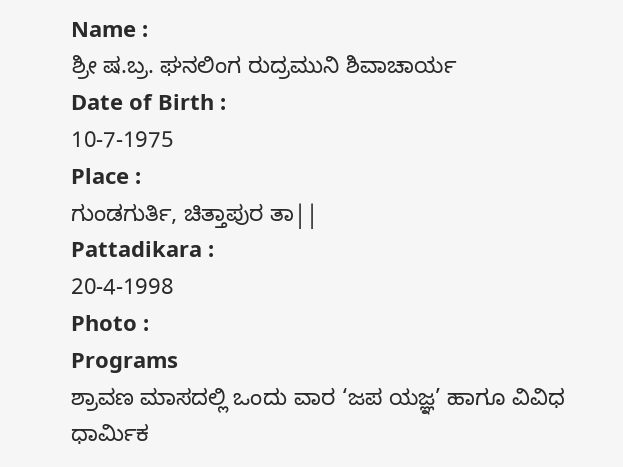Name :
ಶ್ರೀ ಷ.ಬ್ರ. ಘನಲಿಂಗ ರುದ್ರಮುನಿ ಶಿವಾಚಾರ್ಯ
Date of Birth :
10-7-1975
Place :
ಗುಂಡಗುರ್ತಿ, ಚಿತ್ತಾಪುರ ತಾ||
Pattadikara :
20-4-1998
Photo :
Programs
ಶ್ರಾವಣ ಮಾಸದಲ್ಲಿ ಒಂದು ವಾರ ‘ಜಪ ಯಜ್ಞ’ ಹಾಗೂ ವಿವಿಧ ಧಾರ್ಮಿಕ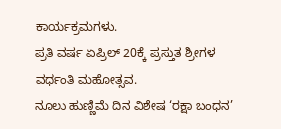ಕಾರ್ಯಕ್ರಮಗಳು.
ಪ್ರತಿ ವರ್ಷ ಏಪ್ರಿಲ್ 20ಕ್ಕೆ ಪ್ರಸ್ತುತ ಶ್ರೀಗಳ ವರ್ಧಂತಿ ಮಹೋತ್ಸವ.
ನೂಲು ಹುಣ್ಣಿಮೆ ದಿನ ವಿಶೇಷ ‘ರಕ್ಷಾ ಬಂಧನ’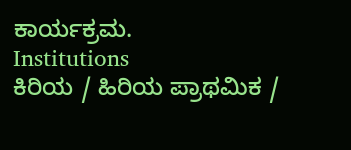ಕಾರ್ಯಕ್ರಮ.
Institutions
ಕಿರಿಯ / ಹಿರಿಯ ಪ್ರಾಥಮಿಕ /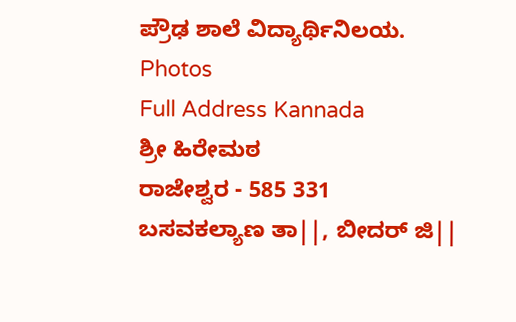ಪ್ರೌಢ ಶಾಲೆ ವಿದ್ಯಾರ್ಥಿನಿಲಯ.
Photos
Full Address Kannada
ಶ್ರೀ ಹಿರೇಮಠ
ರಾಜೇಶ್ವರ - 585 331
ಬಸವಕಲ್ಯಾಣ ತಾ||, ಬೀದರ್ ಜಿ||